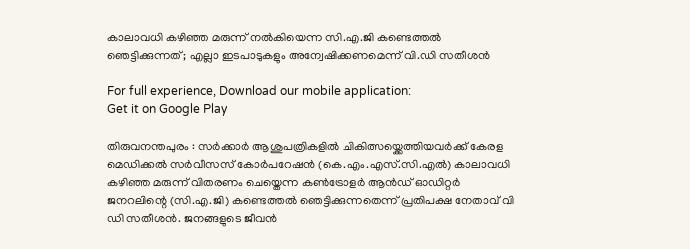കാലാവധി കഴിഞ്ഞ മരുന്ന് നല്‍കിയെന്ന സി.എ.ജി കണ്ടെത്തല്‍ ഞെട്ടിക്കുന്നത് ; എല്ലാ ഇടപാടുകളും അന്വേഷിക്കണമെന്ന് വി.ഡി സതീശൻ

For full experience, Download our mobile application:
Get it on Google Play

തിരുവനന്തപുരം : സര്‍ക്കാര്‍ ആശുപത്രികളില്‍ ചികിത്സയ്ക്കെത്തിയവര്‍ക്ക് കേരള മെഡിക്കല്‍ സര്‍വീസസ് കോര്‍പറേഷന്‍ (കെ.എം.എസ്.സി.എല്‍) കാലാവധി കഴിഞ്ഞ മരുന്ന് വിതരണം ചെയ്തെന്ന കണ്‍ട്രോളര്‍ ആന്‍ഡ് ഓഡിറ്റര്‍ ജനറലിന്റെ (സി.എ.ജി) കണ്ടെത്തല്‍ ഞെട്ടിക്കുന്നതെന്ന് പ്രതിപക്ഷ നേതാവ് വി ഡി സതീശൻ. ജനങ്ങളുടെ ജീവന്‍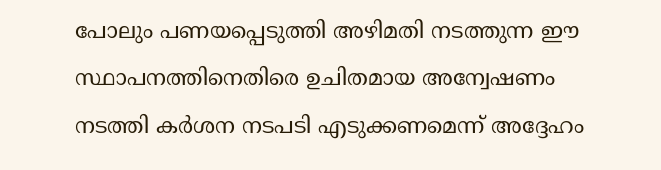പോലും പണയപ്പെടുത്തി അഴിമതി നടത്തുന്ന ഈ സ്ഥാപനത്തിനെതിരെ ഉചിതമായ അന്വേഷണം നടത്തി കര്‍ശന നടപടി എടുക്കണമെന്ന് അദ്ദേഹം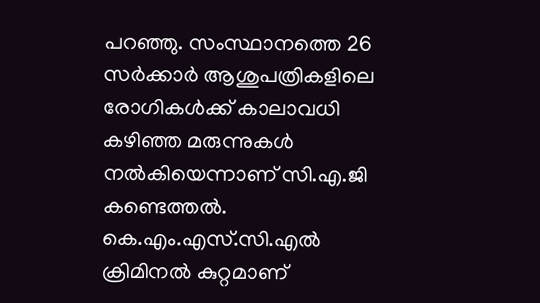പറഞ്ഞു. സംസ്ഥാനത്തെ 26 സര്‍ക്കാര്‍ ആശുപത്രികളിലെ രോഗികള്‍ക്ക് കാലാവധി കഴിഞ്ഞ മരുന്നുകള്‍ നല്‍കിയെന്നാണ് സി.എ.ജി കണ്ടെത്തല്‍. കെ.എം.എസ്.സി.എല്‍ ക്രിമിനല്‍ കുറ്റമാണ്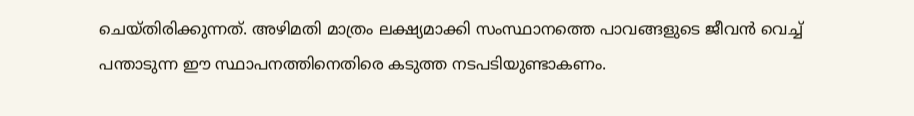ചെയ്തിരിക്കുന്നത്. അഴിമതി മാത്രം ലക്ഷ്യമാക്കി സംസ്ഥാനത്തെ പാവങ്ങളുടെ ജീവന്‍ വെച്ച് പന്താടുന്ന ഈ സ്ഥാപനത്തിനെതിരെ കടുത്ത നടപടിയുണ്ടാകണം.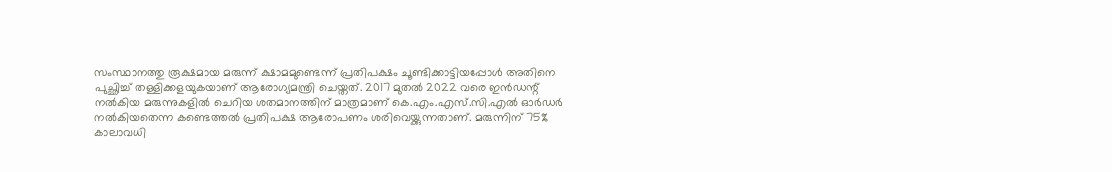സംസ്ഥാനത്തു രൂക്ഷമായ മരുന്ന് ക്ഷാമമുണ്ടെന്ന് പ്രതിപക്ഷം ചൂണ്ടിക്കാട്ടിയപ്പോള്‍ അതിനെ പുച്ഛിച്ച് തള്ളിക്കളയുകയാണ് ആരോഗ്യമന്ത്രി ചെയ്തത്. 2017 മുതല്‍ 2022 വരെ ഇന്‍ഡന്റ് നല്‍കിയ മരുന്നുകളില്‍ ചെറിയ ശതമാനത്തിന് മാത്രമാണ് കെ.എം.എസ്.സി.എല്‍ ഓര്‍ഡര്‍ നല്‍കിയതെന്ന കണ്ടെത്തല്‍ പ്രതിപക്ഷ ആരോപണം ശരിവെയ്ക്കുന്നതാണ്. മരുന്നിന് 75% കാലാവധി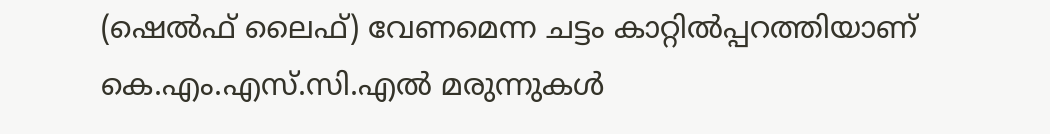(ഷെല്‍ഫ് ലൈഫ്) വേണമെന്ന ചട്ടം കാറ്റില്‍പ്പറത്തിയാണ് കെ.എം.എസ്.സി.എല്‍ മരുന്നുകള്‍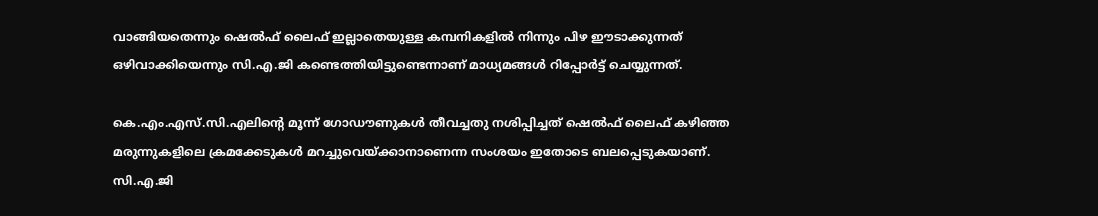വാങ്ങിയതെന്നും ഷെല്‍ഫ് ലൈഫ് ഇല്ലാതെയുള്ള കമ്പനികളില്‍ നിന്നും പിഴ ഈടാക്കുന്നത് ഒഴിവാക്കിയെന്നും സി.എ.ജി കണ്ടെത്തിയിട്ടുണ്ടെന്നാണ് മാധ്യമങ്ങള്‍ റിപ്പോര്‍ട്ട് ചെയ്യുന്നത്.

കെ.എം.എസ്.സി.എലിന്റെ മൂന്ന് ഗോഡൗണുകള്‍ തീവച്ചതു നശിപ്പിച്ചത് ഷെല്‍ഫ് ലൈഫ് കഴിഞ്ഞ മരുന്നുകളിലെ ക്രമക്കേടുകള്‍ മറച്ചുവെയ്ക്കാനാണെന്ന സംശയം ഇതോടെ ബലപ്പെടുകയാണ്. സി.എ.ജി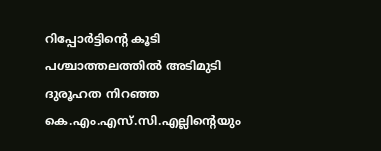റിപ്പോര്‍ട്ടിന്റെ കൂടി പശ്ചാത്തലത്തില്‍ അടിമുടി ദുരൂഹത നിറഞ്ഞ കെ.എം.എസ്.സി.എല്ലിന്റെയും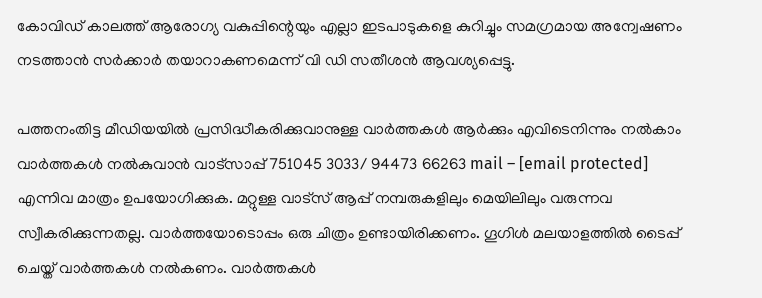കോവിഡ് കാലത്ത് ആരോഗ്യ വകുപ്പിന്റെയും എല്ലാ ഇടപാടുകളെ കുറിച്ചും സമഗ്രമായ അന്വേഷണം നടത്താന്‍ സര്‍ക്കാര്‍ തയാറാകണമെന്ന് വി ഡി സതീശൻ ആവശ്യപ്പെട്ടു.

പത്തനംതിട്ട മീഡിയയില്‍ പ്രസിദ്ധീകരിക്കുവാനുള്ള വാര്‍ത്തകള്‍ ആര്‍ക്കും എവിടെനിന്നും നല്‍കാം
വാര്‍ത്തകള്‍ നല്‍കുവാന്‍ വാട്സാപ്പ് 751045 3033/ 94473 66263 mail – [email protected] എന്നിവ മാത്രം ഉപയോഗിക്കുക. മറ്റുള്ള വാട്സ് ആപ്പ് നമ്പരുകളിലും മെയിലിലും വരുന്നവ സ്വീകരിക്കുന്നതല്ല. വാര്‍ത്തയോടൊപ്പം ഒരു ചിത്രം ഉണ്ടായിരിക്കണം. ഗൂഗിള്‍ മലയാളത്തില്‍ ടൈപ്പ് ചെയ്ത് വാര്‍ത്തകള്‍ നല്‍കണം. വാര്‍ത്തകള്‍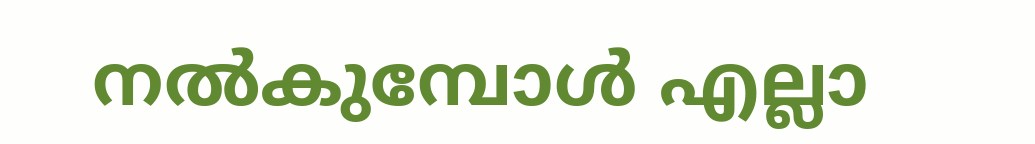നല്‍കുമ്പോള്‍ എല്ലാ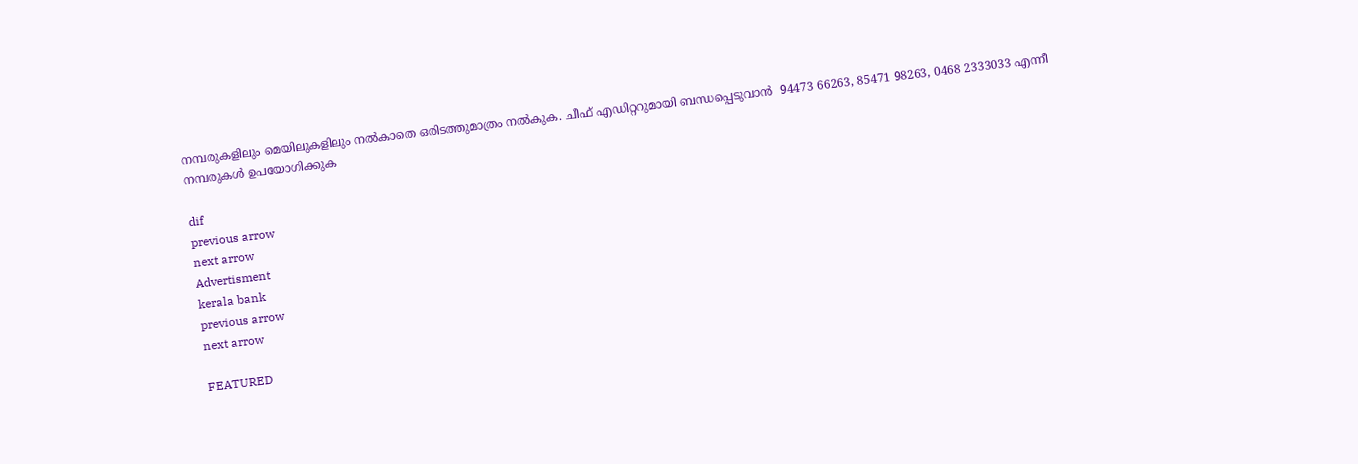നമ്പരുകളിലും മെയിലുകളിലും നല്‍കാതെ ഒരിടത്തുമാത്രം നല്‍കുക. ചീഫ് എഡിറ്ററുമായി ബന്ധപ്പെടുവാന്‍  94473 66263, 85471 98263, 0468 2333033 എന്നീ നമ്പരുകള്‍ ഉപയോഗിക്കുക

dif
previous arrow
next arrow
Advertisment
kerala bank
previous arrow
next arrow

FEATURED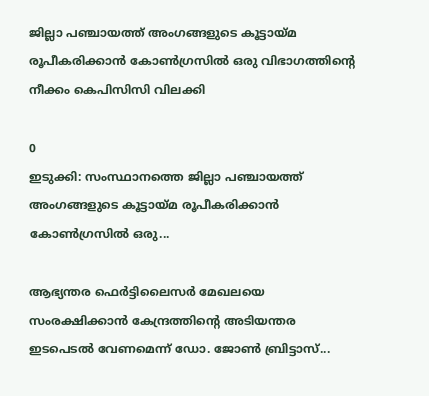ജില്ലാ പഞ്ചായത്ത് അംഗങ്ങളുടെ കൂട്ടായ്മ രൂപീകരിക്കാൻ കോൺഗ്രസിൽ ഒരു വിഭാഗത്തിന്റെ നീക്കം കെപിസിസി വിലക്കി

0
ഇടുക്കി: സംസ്ഥാനത്തെ ജില്ലാ പഞ്ചായത്ത് അംഗങ്ങളുടെ കൂട്ടായ്മ രൂപീകരിക്കാൻ കോൺഗ്രസിൽ ഒരു...

ആഭ്യന്തര ഫെർട്ടിലൈസർ മേഖലയെ സംരക്ഷിക്കാൻ കേന്ദ്രത്തിന്റെ അടിയന്തര ഇടപെടൽ വേണമെന്ന് ഡോ. ജോൺ ബ്രിട്ടാസ്...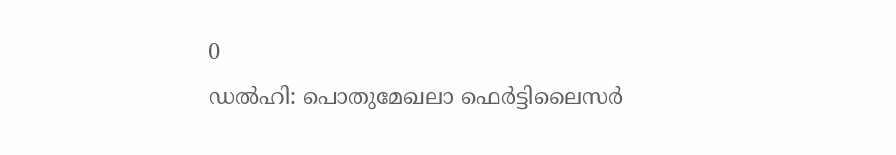0
ഡൽഹി: പൊതുമേഖലാ ഫെർട്ടിലൈസർ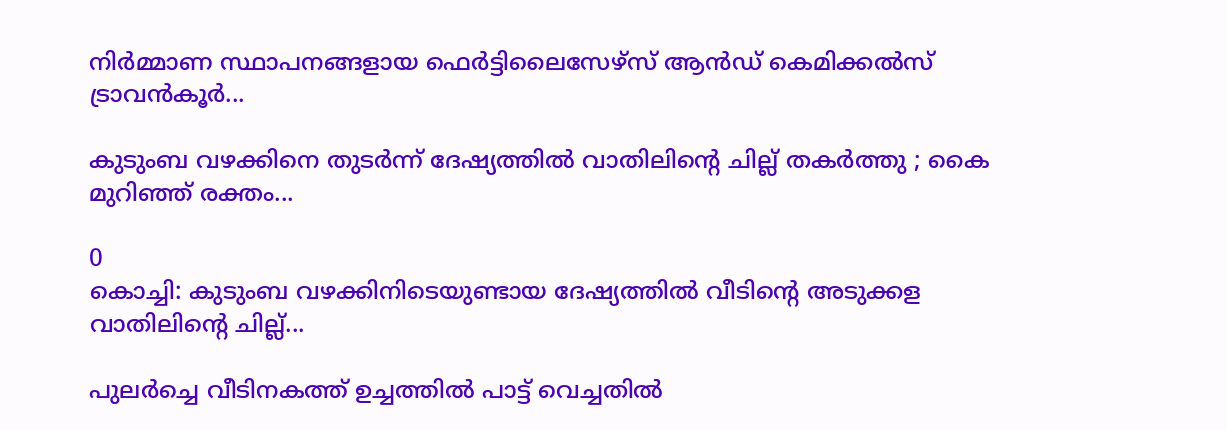നിർമ്മാണ സ്ഥാപനങ്ങളായ ഫെർട്ടിലൈസേഴ്‌സ് ആൻഡ് കെമിക്കൽസ് ട്രാവൻകൂർ...

കുടുംബ വഴക്കിനെ തുടർന്ന് ദേഷ്യത്തിൽ വാതിലിന്റെ ചില്ല് തകർത്തു ; കൈ മുറിഞ്ഞ് രക്തം...

0
കൊച്ചി: കുടുംബ വഴക്കിനിടെയുണ്ടായ ദേഷ്യത്തിൽ വീടിന്റെ അടുക്കള വാതിലിന്റെ ചില്ല്...

പുലര്‍ച്ചെ വീടിനകത്ത് ഉച്ചത്തിൽ പാട്ട് വെച്ചതിൽ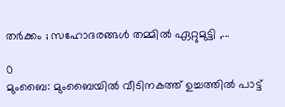തർക്കം ; സഹോദരങ്ങൾ തമ്മിൽ ഏറ്റുമുട്ടി ,...

0
മുംബൈ: മുംബൈയിൽ വീടിനകത്ത് ഉച്ചത്തിൽ പാട്ട്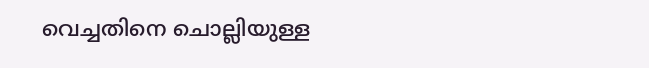വെച്ചതിനെ ചൊല്ലിയുള്ള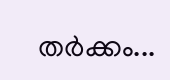തര്‍ക്കം...